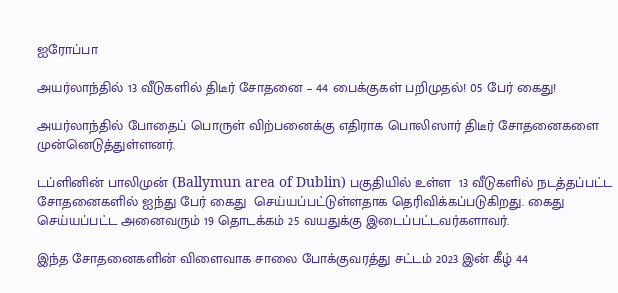ஐரோப்பா

அயர்லாந்தில் 13 வீடுகளில் திடீர் சோதனை – 44 பைக்குகள் பறிமுதல்! 05 பேர் கைது!

அயர்லாந்தில் போதைப் பொருள் விற்பனைக்கு எதிராக பொலிஸார் திடீர் சோதனைகளை முன்னெடுத்துள்ளனர்.

டப்ளினின் பாலிமுன் (Ballymun area of Dublin) பகுதியில் உள்ள  13 வீடுகளில் நடத்தப்பட்ட சோதனைகளில் ஐந்து பேர் கைது  செய்யப்பட்டுள்ளதாக தெரிவிக்கப்படுகிறது. கைது செய்யப்பட்ட அனைவரும் 19 தொடக்கம் 25 வயதுக்கு இடைப்பட்டவர்களாவர்.

இந்த சோதனைகளின் விளைவாக சாலை போக்குவரத்து சட்டம் 2023 இன் கீழ் 44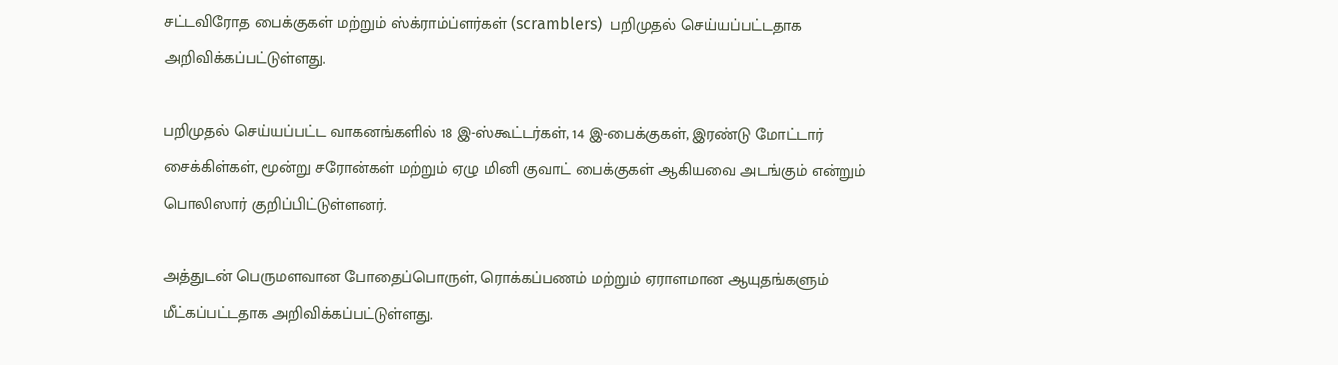சட்டவிரோத பைக்குகள் மற்றும் ஸ்க்ராம்ப்ளர்கள் (scramblers)  பறிமுதல் செய்யப்பட்டதாக அறிவிக்கப்பட்டுள்ளது.

பறிமுதல் செய்யப்பட்ட வாகனங்களில் 18 இ-ஸ்கூட்டர்கள், 14 இ-பைக்குகள், இரண்டு மோட்டார் சைக்கிள்கள், மூன்று சரோன்கள் மற்றும் ஏழு மினி குவாட் பைக்குகள் ஆகியவை அடங்கும் என்றும் பொலிஸார் குறிப்பிட்டுள்ளனர்.

அத்துடன் பெருமளவான போதைப்பொருள், ரொக்கப்பணம் மற்றும் ஏராளமான ஆயுதங்களும் மீட்கப்பட்டதாக அறிவிக்கப்பட்டுள்ளது.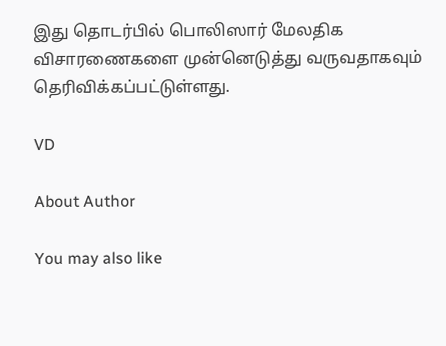இது தொடர்பில் பொலிஸார் மேலதிக விசாரணைகளை முன்னெடுத்து வருவதாகவும் தெரிவிக்கப்பட்டுள்ளது.

VD

About Author

You may also like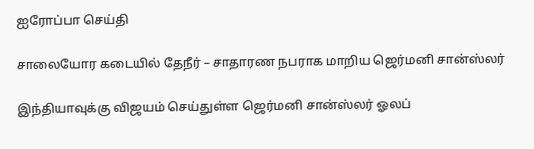ஐரோப்பா செய்தி

சாலையோர கடையில் தேநீர் – சாதாரண நபராக மாறிய ஜெர்மனி சான்ஸ்லர்

இந்தியாவுக்கு விஜயம் செய்துள்ள ஜெர்மனி சான்ஸ்லர் ஓலப்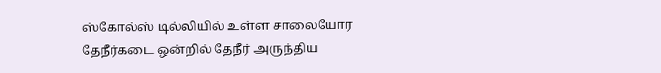ஸ்கோல்ஸ் டில்லியில் உள்ள சாலையோர தேநீர்கடை ஒன்றில் தேநீர் அருந்திய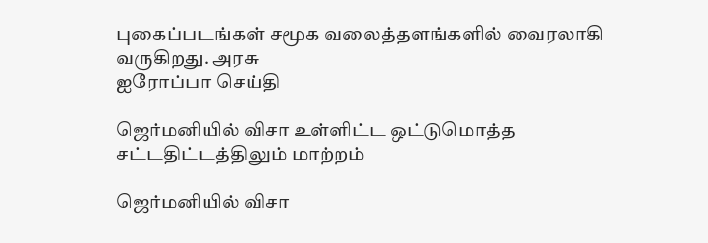புகைப்படங்கள் சமூக வலைத்தளங்களில் வைரலாகி வருகிறது. அரசு
ஐரோப்பா செய்தி

ஜெர்மனியில் விசா உள்ளிட்ட ஒட்டுமொத்த சட்டதிட்டத்திலும் மாற்றம்

ஜெர்மனியில் விசா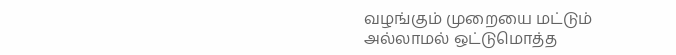வழங்கும் முறையை மட்டும் அல்லாமல் ஒட்டுமொத்த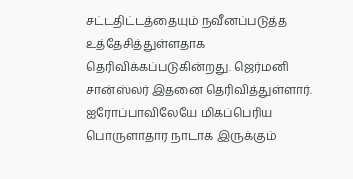சட்டதிட்டத்தையும் நவீனப்படுத்த உத்தேசித்துள்ளதாக தெரிவிக்கப்படுகின்றது. ஜெர்மனி சான்ஸ்லர் இதனை தெரிவித்துள்ளார். ஐரோப்பாவிலேயே மிகப்பெரிய பொருளாதார நாடாக இருக்கும்